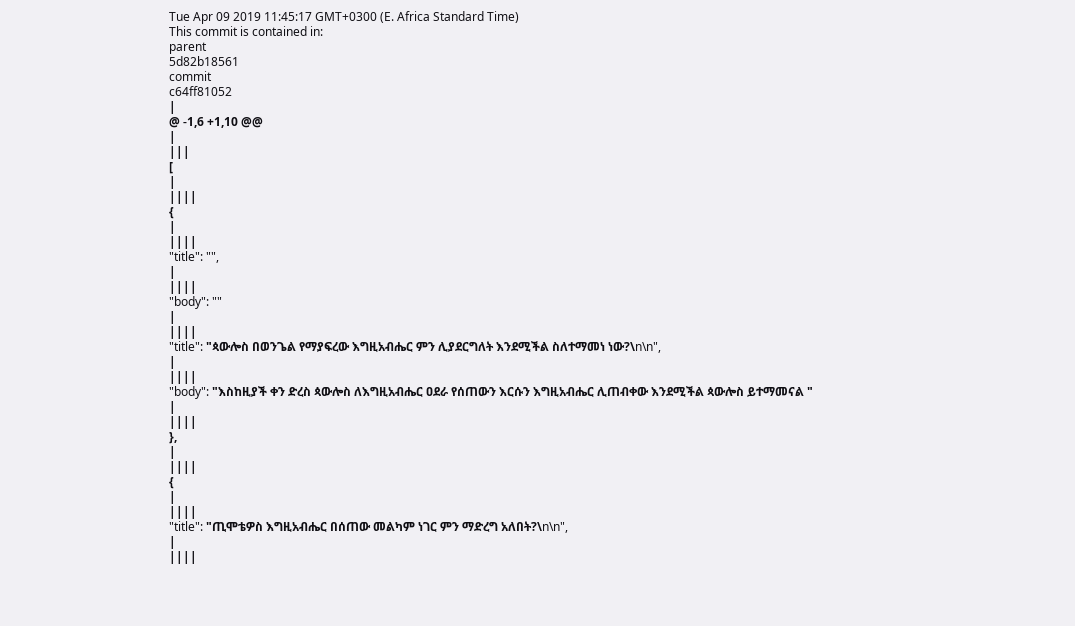Tue Apr 09 2019 11:45:17 GMT+0300 (E. Africa Standard Time)
This commit is contained in:
parent
5d82b18561
commit
c64ff81052
|
@ -1,6 +1,10 @@
|
|||
[
|
||||
{
|
||||
"title": "",
|
||||
"body": ""
|
||||
"title": "ጳውሎስ በወንጌል የማያፍረው እግዚአብሔር ምን ሊያደርግለት እንደሚችል ስለተማመነ ነው?\n\n",
|
||||
"body": "እስከዚያች ቀን ድረስ ጳውሎስ ለእግዚአብሔር ዐደራ የሰጠውን እርሱን እግዚአብሔር ሊጠብቀው እንደሚችል ጳውሎስ ይተማመናል "
|
||||
},
|
||||
{
|
||||
"title": "ጢሞቴዎስ እግዚአብሔር በሰጠው መልካም ነገር ምን ማድረግ አለበት?\n\n",
|
||||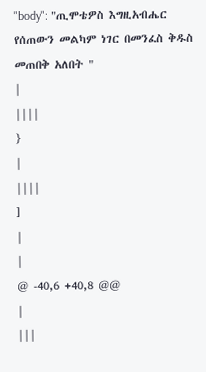"body": "ጢሞቴዎስ እግዚአብሔር የሰጠውን መልካም ነገር በመንፈስ ቅዱስ መጠበቅ አለበት "
|
||||
}
|
||||
]
|
|
@ -40,6 +40,8 @@
|
|||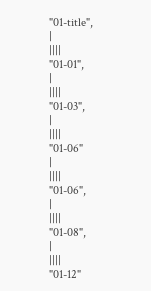"01-title",
|
||||
"01-01",
|
||||
"01-03",
|
||||
"01-06"
|
||||
"01-06",
|
||||
"01-08",
|
||||
"01-12"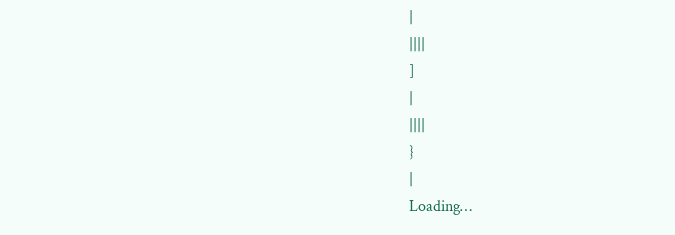|
||||
]
|
||||
}
|
Loading…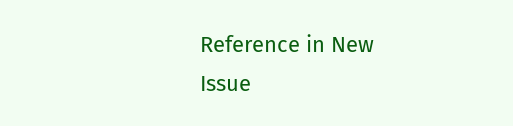Reference in New Issue